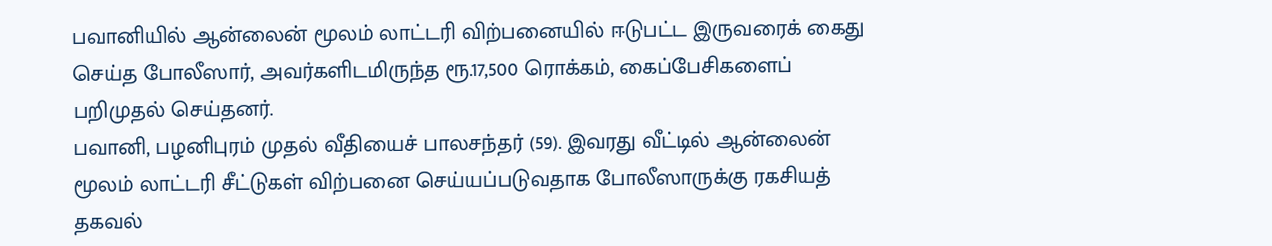பவானியில் ஆன்லைன் மூலம் லாட்டரி விற்பனையில் ஈடுபட்ட இருவரைக் கைது செய்த போலீஸார், அவர்களிடமிருந்த ரூ.17,500 ரொக்கம், கைப்பேசிகளைப் பறிமுதல் செய்தனர்.
பவானி, பழனிபுரம் முதல் வீதியைச் பாலசந்தர் (59). இவரது வீட்டில் ஆன்லைன் மூலம் லாட்டரி சீட்டுகள் விற்பனை செய்யப்படுவதாக போலீஸாருக்கு ரகசியத் தகவல்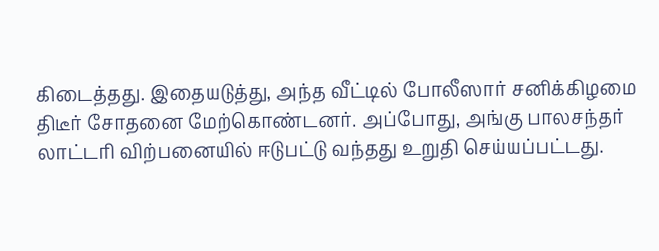கிடைத்தது. இதையடுத்து, அந்த வீட்டில் போலீஸார் சனிக்கிழமை திடீர் சோதனை மேற்கொண்டனர். அப்போது, அங்கு பாலசந்தர் லாட்டரி விற்பனையில் ஈடுபட்டு வந்தது உறுதி செய்யப்பட்டது.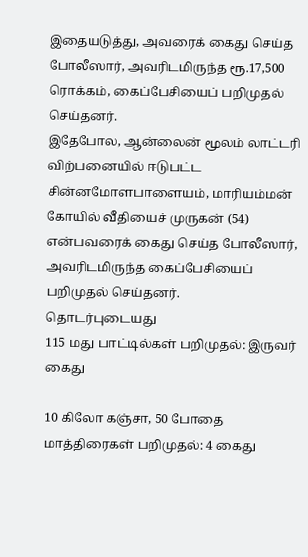இதையடுத்து, அவரைக் கைது செய்த போலீஸார், அவரிடமிருந்த ரூ.17,500 ரொக்கம், கைப்பேசியைப் பறிமுதல் செய்தனர்.
இதேபோல, ஆன்லைன் மூலம் லாட்டரி விற்பனையில் ஈடுபட்ட சின்னமோளபாளையம், மாரியம்மன் கோயில் வீதியைச் முருகன் (54) என்பவரைக் கைது செய்த போலீஸார், அவரிடமிருந்த கைப்பேசியைப் பறிமுதல் செய்தனர்.
தொடர்புடையது
115 மது பாட்டில்கள் பறிமுதல்: இருவர் கைது

10 கிலோ கஞ்சா, 50 போதை மாத்திரைகள் பறிமுதல்: 4 கைது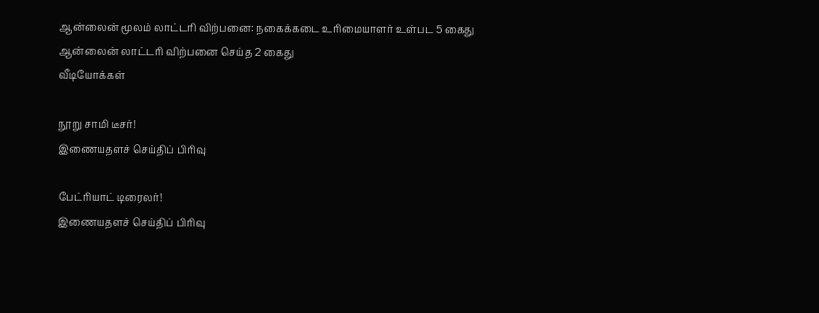ஆன்லைன் மூலம் லாட்டரி விற்பனை: நகைக்கடை உரிமையாளர் உள்பட 5 கைது
ஆன்லைன் லாட்டரி விற்பனை செய்த 2 கைது
வீடியோக்கள்

நூறு சாமி டீசர்!
இணையதளச் செய்திப் பிரிவு

பேட்ரியாட் டிரைலர்!
இணையதளச் செய்திப் பிரிவு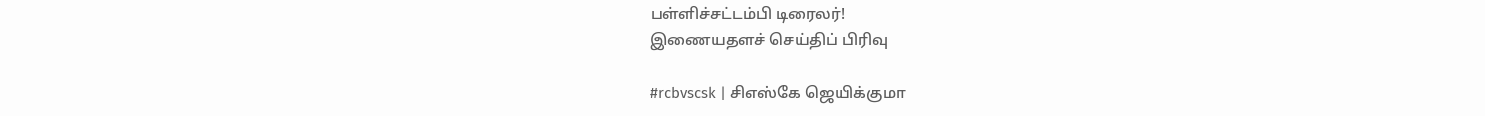பள்ளிச்சட்டம்பி டிரைலர்!
இணையதளச் செய்திப் பிரிவு

#rcbvscsk | சிஎஸ்கே ஜெயிக்குமா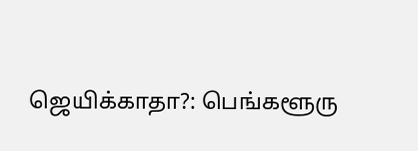ஜெயிக்காதா?: பெங்களூரு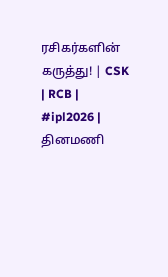ரசிகர்களின் கருத்து! | CSK | RCB | #ipl2026 |
தினமணி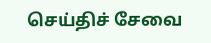செய்திச் சேவை